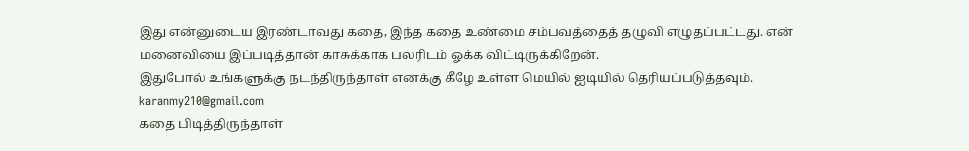இது என்னுடைய இரண்டாவது கதை, இந்த கதை உண்மை சம்பவத்தைத் தழுவி எழுதப்பட்டது. என் மனைவியை இப்படித்தான் காசுக்காக பலரிடம் ஓக்க விட்டிருக்கிறேன்.
இதுபோல் உங்களுக்கு நடந்திருந்தாள் எனக்கு கீழே உள்ள மெயில் ஐடியில் தெரியப்படுத்தவும்.
karanmy210@gmail.com
கதை பிடித்திருந்தாள்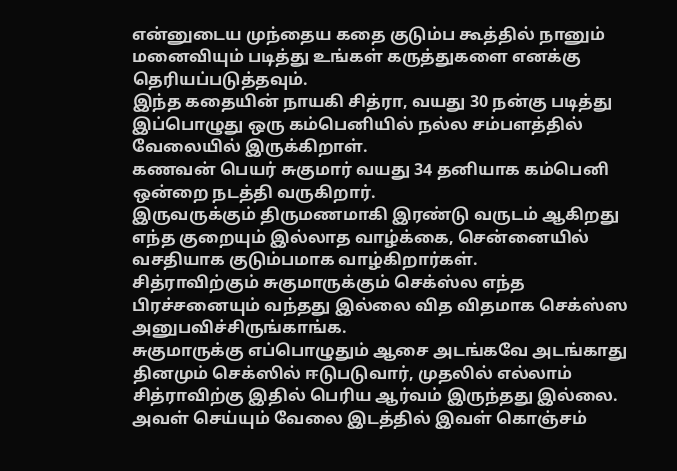என்னுடைய முந்தைய கதை குடும்ப கூத்தில் நானும் மனைவியும் படித்து உங்கள் கருத்துகளை எனக்கு தெரியப்படுத்தவும்.
இந்த கதையின் நாயகி சித்ரா, வயது 30 நன்கு படித்து இப்பொழுது ஒரு கம்பெனியில் நல்ல சம்பளத்தில் வேலையில் இருக்கிறாள்.
கணவன் பெயர் சுகுமார் வயது 34 தனியாக கம்பெனி ஒன்றை நடத்தி வருகிறார்.
இருவருக்கும் திருமணமாகி இரண்டு வருடம் ஆகிறது எந்த குறையும் இல்லாத வாழ்க்கை, சென்னையில் வசதியாக குடும்பமாக வாழ்கிறார்கள்.
சித்ராவிற்கும் சுகுமாருக்கும் செக்ஸ்ல எந்த பிரச்சனையும் வந்தது இல்லை வித விதமாக செக்ஸ்ஸ அனுபவிச்சிருங்காங்க.
சுகுமாருக்கு எப்பொழுதும் ஆசை அடங்கவே அடங்காது தினமும் செக்ஸில் ஈடுபடுவார், முதலில் எல்லாம் சித்ராவிற்கு இதில் பெரிய ஆர்வம் இருந்தது இல்லை.
அவள் செய்யும் வேலை இடத்தில் இவள் கொஞ்சம்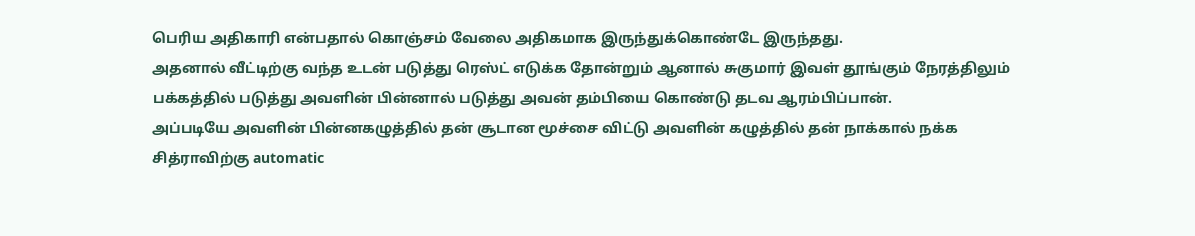பெரிய அதிகாரி என்பதால் கொஞ்சம் வேலை அதிகமாக இருந்துக்கொண்டே இருந்தது.
அதனால் வீட்டிற்கு வந்த உடன் படுத்து ரெஸ்ட் எடுக்க தோன்றும் ஆனால் சுகுமார் இவள் தூங்கும் நேரத்திலும் பக்கத்தில் படுத்து அவளின் பின்னால் படுத்து அவன் தம்பியை கொண்டு தடவ ஆரம்பிப்பான்.
அப்படியே அவளின் பின்னகழுத்தில் தன் சூடான மூச்சை விட்டு அவளின் கழுத்தில் தன் நாக்கால் நக்க சித்ராவிற்கு automatic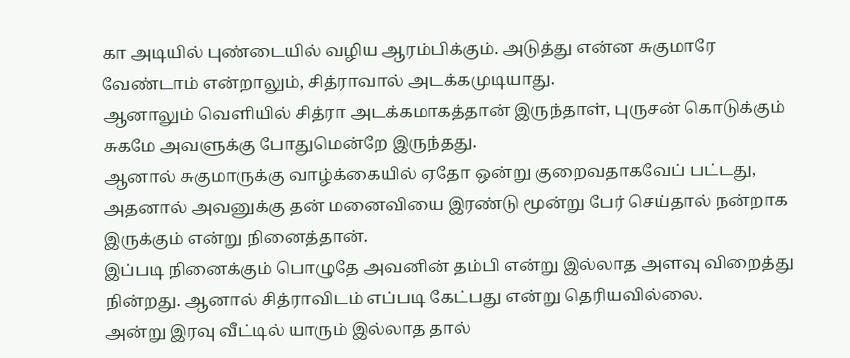கா அடியில் புண்டையில் வழிய ஆரம்பிக்கும். அடுத்து என்ன சுகுமாரே வேண்டாம் என்றாலும், சித்ராவால் அடக்கமுடியாது.
ஆனாலும் வெளியில் சித்ரா அடக்கமாகத்தான் இருந்தாள், புருசன் கொடுக்கும் சுகமே அவளுக்கு போதுமென்றே இருந்தது.
ஆனால் சுகுமாருக்கு வாழ்க்கையில் ஏதோ ஒன்று குறைவதாகவேப் பட்டது, அதனால் அவனுக்கு தன் மனைவியை இரண்டு மூன்று பேர் செய்தால் நன்றாக இருக்கும் என்று நினைத்தான்.
இப்படி நினைக்கும் பொழுதே அவனின் தம்பி என்று இல்லாத அளவு விறைத்து நின்றது. ஆனால் சித்ராவிடம் எப்படி கேட்பது என்று தெரியவில்லை.
அன்று இரவு வீட்டில் யாரும் இல்லாத தால்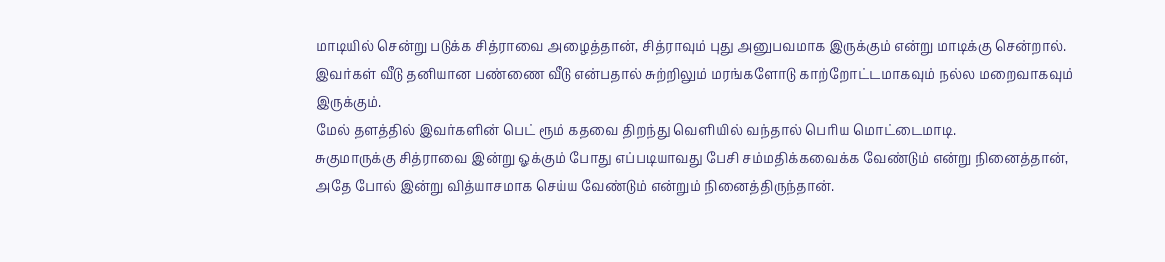மாடியில் சென்று படுக்க சித்ராவை அழைத்தான், சித்ராவும் புது அனுபவமாக இருக்கும் என்று மாடிக்கு சென்றால்.
இவர்கள் வீடு தனியான பண்ணை வீடு என்பதால் சுற்றிலும் மரங்களோடு காற்றோட்டமாகவும் நல்ல மறைவாகவும் இருக்கும்.
மேல் தளத்தில் இவர்களின் பெட் ரூம் கதவை திறந்து வெளியில் வந்தால் பெரிய மொட்டைமாடி.
சுகுமாருக்கு சித்ராவை இன்று ஓக்கும் போது எப்படியாவது பேசி சம்மதிக்கவைக்க வேண்டும் என்று நினைத்தான், அதே போல் இன்று வித்யாசமாக செய்ய வேண்டும் என்றும் நினைத்திருந்தான்.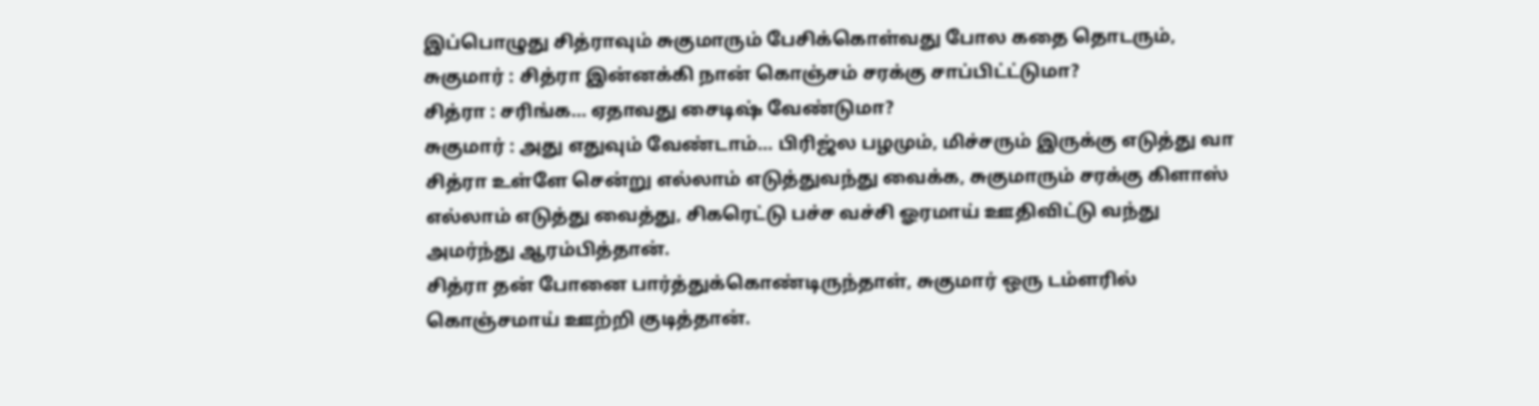இப்பொழுது சித்ராவும் சுகுமாரும் பேசிக்கொள்வது போல கதை தொடரும்,
சுகுமார் : சித்ரா இன்னக்கி நான் கொஞ்சம் சரக்கு சாப்பிட்ட்டுமா?
சித்ரா : சரிங்க… ஏதாவது சைடிஷ் வேண்டுமா?
சுகுமார் : அது எதுவும் வேண்டாம்… பிரிஜ்ல பழமும், மிச்சரும் இருக்கு எடுத்து வா
சித்ரா உள்ளே சென்று எல்லாம் எடுத்துவந்து வைக்க, சுகுமாரும் சரக்கு கிளாஸ் எல்லாம் எடுத்து வைத்து, சிகரெட்டு பச்ச வச்சி ஓரமாய் ஊதிவிட்டு வந்து அமர்ந்து ஆரம்பித்தான்.
சித்ரா தன் போனை பார்த்துக்கொண்டிருந்தாள், சுகுமார் ஒரு டம்ளரில் கொஞ்சமாய் ஊற்றி குடித்தான்.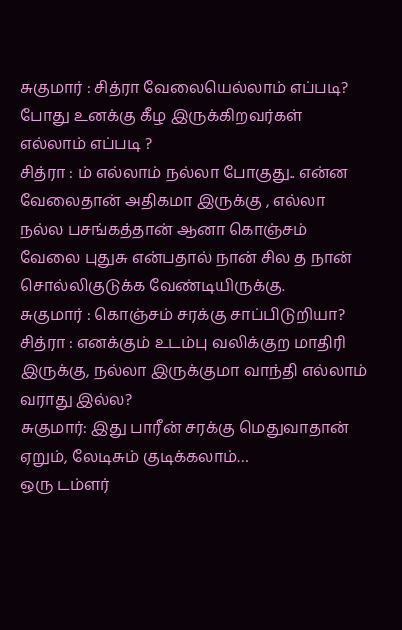சுகுமார் : சித்ரா வேலையெல்லாம் எப்படி? போது உனக்கு கீழ இருக்கிறவர்கள் எல்லாம் எப்படி ?
சித்ரா : ம் எல்லாம் நல்லா போகுது.. என்ன வேலைதான் அதிகமா இருக்கு , எல்லா நல்ல பசங்கத்தான் ஆனா கொஞ்சம் வேலை புதுசு என்பதால் நான் சில த நான் சொல்லிகுடுக்க வேண்டியிருக்கு.
சுகுமார் : கொஞ்சம் சரக்கு சாப்பிடுறியா?
சித்ரா : எனக்கும் உடம்பு வலிக்குற மாதிரி இருக்கு, நல்லா இருக்குமா வாந்தி எல்லாம் வராது இல்ல?
சுகுமார்: இது பாரீன் சரக்கு மெதுவாதான் ஏறும், லேடிசும் குடிக்கலாம்…
ஒரு டம்ளர்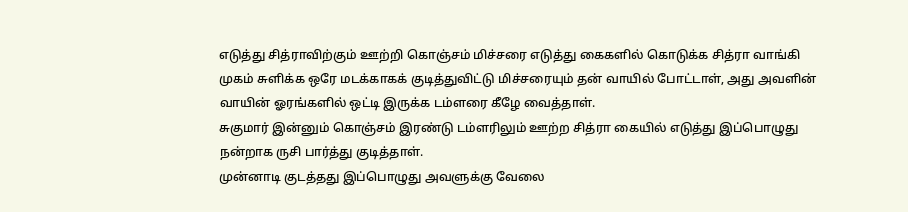எடுத்து சித்ராவிற்கும் ஊற்றி கொஞ்சம் மிச்சரை எடுத்து கைகளில் கொடுக்க சித்ரா வாங்கி முகம் சுளிக்க ஒரே மடக்காகக் குடித்துவிட்டு மிச்சரையும் தன் வாயில் போட்டாள், அது அவளின் வாயின் ஓரங்களில் ஒட்டி இருக்க டம்ளரை கீழே வைத்தாள்.
சுகுமார் இன்னும் கொஞ்சம் இரண்டு டம்ளரிலும் ஊற்ற சித்ரா கையில் எடுத்து இப்பொழுது நன்றாக ருசி பார்த்து குடித்தாள்.
முன்னாடி குடத்தது இப்பொழுது அவளுக்கு வேலை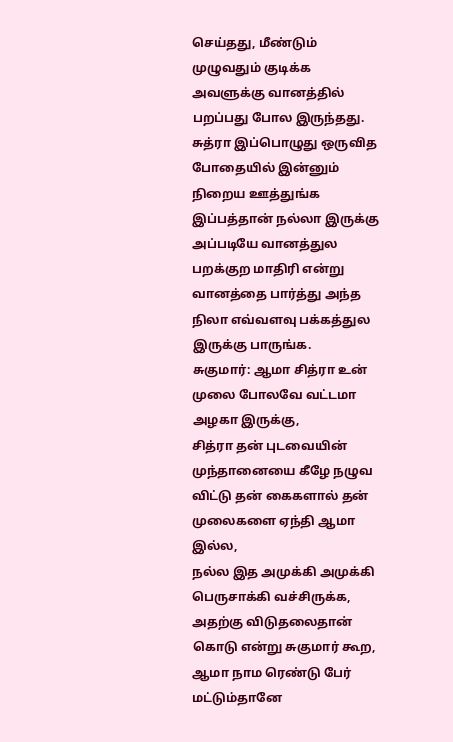செய்தது, மீண்டும் முழுவதும் குடிக்க அவளுக்கு வானத்தில் பறப்பது போல இருந்தது.
சுத்ரா இப்பொழுது ஒருவித போதையில் இன்னும் நிறைய ஊத்துங்க இப்பத்தான் நல்லா இருக்கு அப்படியே வானத்துல பறக்குற மாதிரி என்று வானத்தை பார்த்து அந்த நிலா எவ்வளவு பக்கத்துல இருக்கு பாருங்க.
சுகுமார்: ஆமா சித்ரா உன் முலை போலவே வட்டமா அழகா இருக்கு,
சித்ரா தன் புடவையின் முந்தானையை கீழே நழுவ விட்டு தன் கைகளால் தன் முலைகளை ஏந்தி ஆமா இல்ல,
நல்ல இத அமுக்கி அமுக்கி பெருசாக்கி வச்சிருக்க, அதற்கு விடுதலைதான் கொடு என்று சுகுமார் கூற, ஆமா நாம ரெண்டு பேர் மட்டும்தானே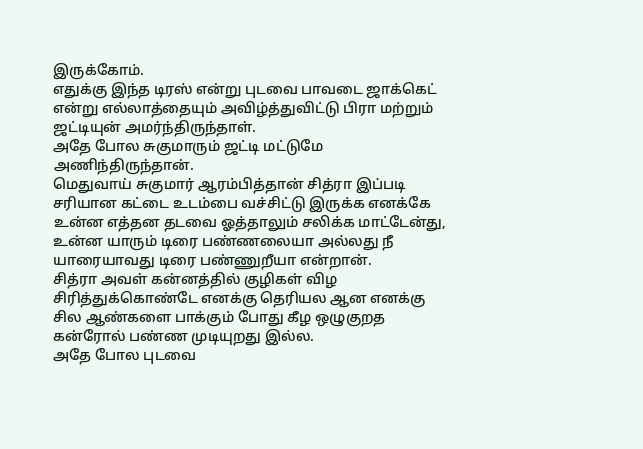இருக்கோம்.
எதுக்கு இந்த டிரஸ் என்று புடவை பாவடை ஜாக்கெட் என்று எல்லாத்தையும் அவிழ்த்துவிட்டு பிரா மற்றும் ஜட்டியுன் அமர்ந்திருந்தாள்.
அதே போல சுகுமாரும் ஜட்டி மட்டுமே அணிந்திருந்தான்.
மெதுவாய் சுகுமார் ஆரம்பித்தான் சித்ரா இப்படி சரியான கட்டை உடம்பை வச்சிட்டு இருக்க எனக்கே உன்ன எத்தன தடவை ஓத்தாலும் சலிக்க மாட்டேன்து, உன்ன யாரும் டிரை பண்ணலையா அல்லது நீ யாரையாவது டிரை பண்ணுறீயா என்றான்.
சித்ரா அவள் கன்னத்தில் குழிகள் விழ சிரித்துக்கொண்டே எனக்கு தெரியல ஆன எனக்கு சில ஆண்களை பாக்கும் போது கீழ ஒழுகுறத கன்ரோல் பண்ண முடியுறது இல்ல.
அதே போல புடவை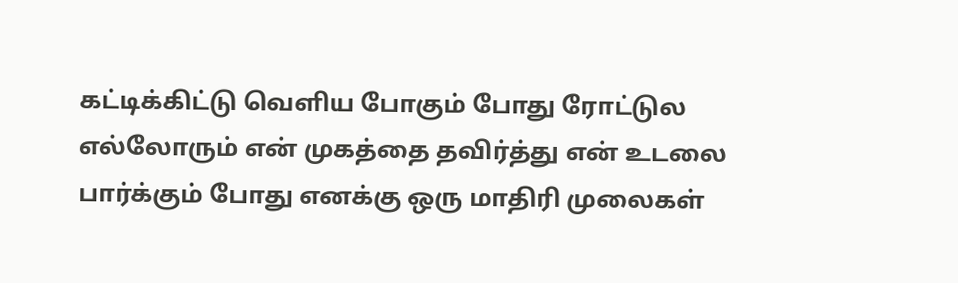கட்டிக்கிட்டு வெளிய போகும் போது ரோட்டுல எல்லோரும் என் முகத்தை தவிர்த்து என் உடலை பார்க்கும் போது எனக்கு ஒரு மாதிரி முலைகள்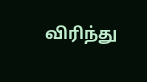விரிந்து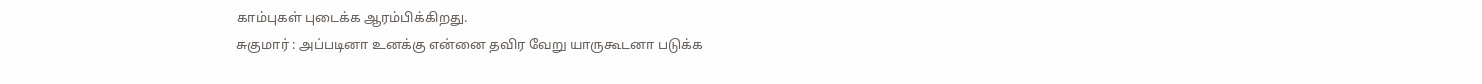காம்புகள் புடைக்க ஆரம்பிக்கிறது.
சுகுமார் : அப்படினா உனக்கு என்னை தவிர வேறு யாருகூடனா படுக்க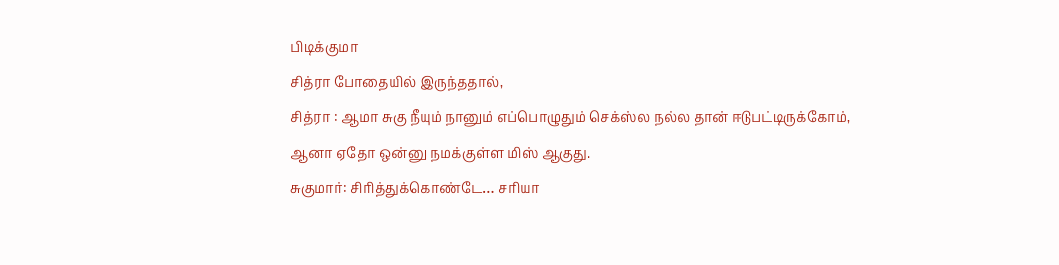பிடிக்குமா
சித்ரா போதையில் இருந்ததால்,
சித்ரா : ஆமா சுகு நீயும் நானும் எப்பொழுதும் செக்ஸ்ல நல்ல தான் ஈடுபட்டிருக்கோம், ஆனா ஏதோ ஒன்னு நமக்குள்ள மிஸ் ஆகுது.
சுகுமார்: சிரித்துக்கொண்டே… சரியா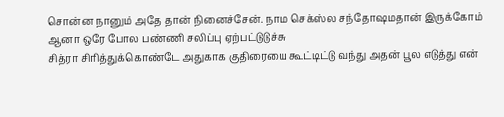சொன்ன நானும் அதே தான் நினைச்சேன். நாம செக்ஸ்ல சந்தோஷமதான் இருக்கோம் ஆனா ஒரே போல பண்ணி சலிப்பு ஏற்பட்டுடுச்சு
சித்ரா சிரித்துக்கொண்டே அதுகாக குதிரையை கூட்டிட்டு வந்து அதன் பூல எடுத்து என்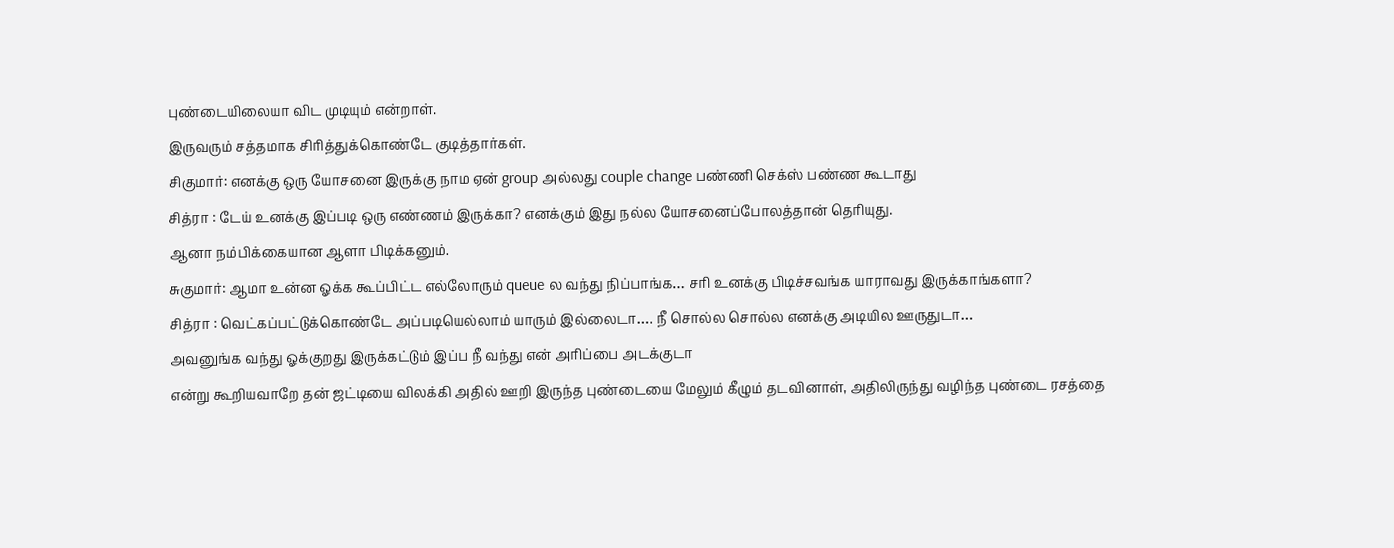புண்டையிலையா விட முடியும் என்றாள்.
இருவரும் சத்தமாக சிரித்துக்கொண்டே குடித்தார்கள்.
சிகுமார்: எனக்கு ஒரு யோசனை இருக்கு நாம ஏன் group அல்லது couple change பண்ணி செக்ஸ் பண்ண கூடாது
சித்ரா : டேய் உனக்கு இப்படி ஒரு எண்ணம் இருக்கா? எனக்கும் இது நல்ல யோசனைப்போலத்தான் தெரியுது.
ஆனா நம்பிக்கையான ஆளா பிடிக்கனும்.
சுகுமார்: ஆமா உன்ன ஓக்க கூப்பிட்ட எல்லோரும் queue ல வந்து நிப்பாங்க… சரி உனக்கு பிடிச்சவங்க யாராவது இருக்காங்களா?
சித்ரா : வெட்கப்பட்டுக்கொண்டே அப்படியெல்லாம் யாரும் இல்லைடா…. நீ சொல்ல சொல்ல எனக்கு அடியில ஊருதுடா…
அவனுங்க வந்து ஓக்குறது இருக்கட்டும் இப்ப நீ வந்து என் அரிப்பை அடக்குடா
என்று கூறியவாறே தன் ஜட்டியை விலக்கி அதில் ஊறி இருந்த புண்டையை மேலும் கீழும் தடவினாள், அதிலிருந்து வழிந்த புண்டை ரசத்தை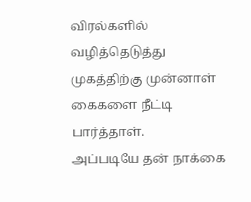விரல்களில் வழித்தெடுத்து முகத்திற்கு முன்னாள் கைகளை நீட்டி பார்த்தாள்.
அப்படியே தன் நாக்கை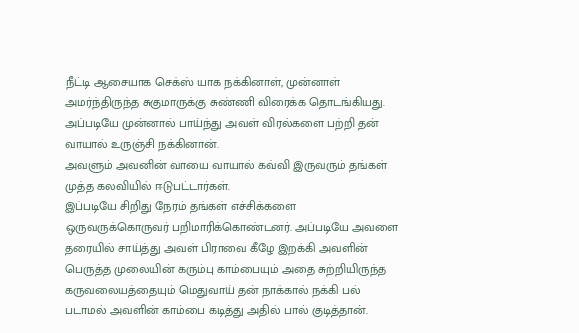நீட்டி ஆசையாக செக்ஸ் யாக நக்கினாள், முன்னாள் அமர்ந்திருந்த சுகுமாருக்கு சுண்ணி விரைக்க தொடங்கியது.
அப்படியே முன்னால் பாய்ந்து அவள் விரல்களை பற்றி தன் வாயால் உருஞ்சி நக்கினான்.
அவளும் அவனின் வாயை வாயால் கவ்வி இருவரும் தங்கள் முத்த கலவியில் ஈடுபட்டார்கள்.
இப்படியே சிறிது நேரம் தங்கள் எச்சிக்களை ஒருவருக்கொருவர் பறிமாரிக்கொண்டனர். அப்படியே அவளை தரையில் சாய்த்து அவள் பிராவை கீழே இறக்கி அவளின் பெருத்த முலையின் கரும்பு காம்பையும் அதை சுற்றியிருந்த கருவலையத்தையும் மெதுவாய் தன் நாக்கால் நக்கி பல் படாமல் அவளின் காம்பை கடித்து அதில் பால் குடித்தான்.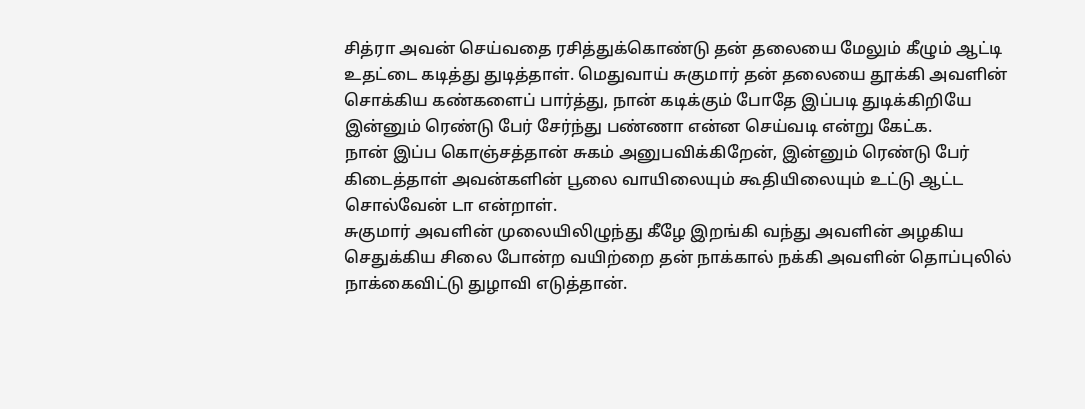சித்ரா அவன் செய்வதை ரசித்துக்கொண்டு தன் தலையை மேலும் கீழும் ஆட்டி உதட்டை கடித்து துடித்தாள். மெதுவாய் சுகுமார் தன் தலையை தூக்கி அவளின் சொக்கிய கண்களைப் பார்த்து, நான் கடிக்கும் போதே இப்படி துடிக்கிறியே இன்னும் ரெண்டு பேர் சேர்ந்து பண்ணா என்ன செய்வடி என்று கேட்க.
நான் இப்ப கொஞ்சத்தான் சுகம் அனுபவிக்கிறேன், இன்னும் ரெண்டு பேர் கிடைத்தாள் அவன்களின் பூலை வாயிலையும் கூதியிலையும் உட்டு ஆட்ட சொல்வேன் டா என்றாள்.
சுகுமார் அவளின் முலையிலிழுந்து கீழே இறங்கி வந்து அவளின் அழகிய செதுக்கிய சிலை போன்ற வயிற்றை தன் நாக்கால் நக்கி அவளின் தொப்புலில் நாக்கைவிட்டு துழாவி எடுத்தான்.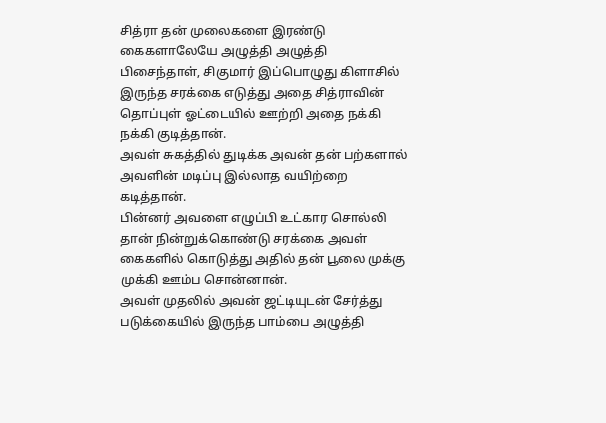சித்ரா தன் முலைகளை இரண்டு கைகளாலேயே அழுத்தி அழுத்தி பிசைந்தாள், சிகுமார் இப்பொழுது கிளாசில் இருந்த சரக்கை எடுத்து அதை சித்ராவின் தொப்புள் ஓட்டையில் ஊற்றி அதை நக்கி நக்கி குடித்தான்.
அவள் சுகத்தில் துடிக்க அவன் தன் பற்களால் அவளின் மடிப்பு இல்லாத வயிற்றை கடித்தான்.
பின்னர் அவளை எழுப்பி உட்கார சொல்லி தான் நின்றுக்கொண்டு சரக்கை அவள் கைகளில் கொடுத்து அதில் தன் பூலை முக்கு முக்கி ஊம்ப சொன்னான்.
அவள் முதலில் அவன் ஜட்டியுடன் சேர்த்து படுக்கையில் இருந்த பாம்பை அழுத்தி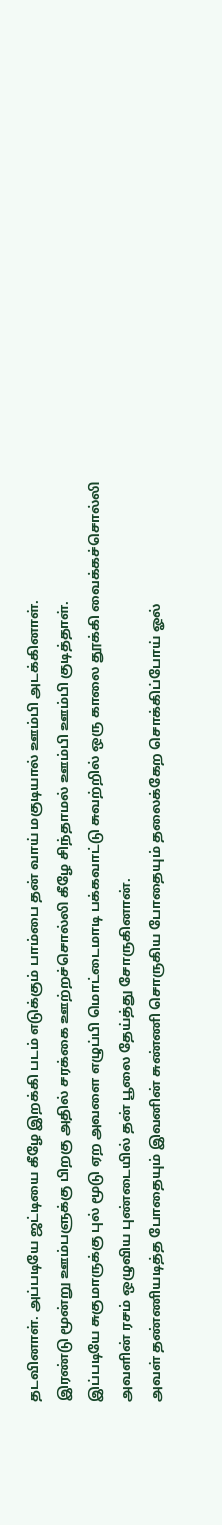தடவினாள். அப்படியே ஜட்டியை கீழே இறக்கி படம் எடுக்கும் பாம்பை தன் வாய் மகுடியால் ஊம்பி அடக்கினாள்.
இரண்டு மூன்று ஊம்பளுக்கு பிறகு அதில் சரக்கை ஊற்றச்சொல்லி கீழே சிந்தாமல் ஊம்பி ஊம்பி குடித்தாள்.
இப்படியே சுகுமாருக்கு புல் மூடு ஏற அவளை எழுப்பி மொட்டைமாடி பக்கவாட்டு சுவற்றில் ஒரு காலை தூக்கி வைக்கச்சொல்லி அவளின் ரசம் ஒழுவிய புண்டையில் தன் பூலை தேய்த்து சோருகினான்.
அவள் தண்ணியடித்த போதையும் இவனின் சுண்ணி சொருகிய போதையும் தலைக்கேற சொக்கிப்போய் ஓல்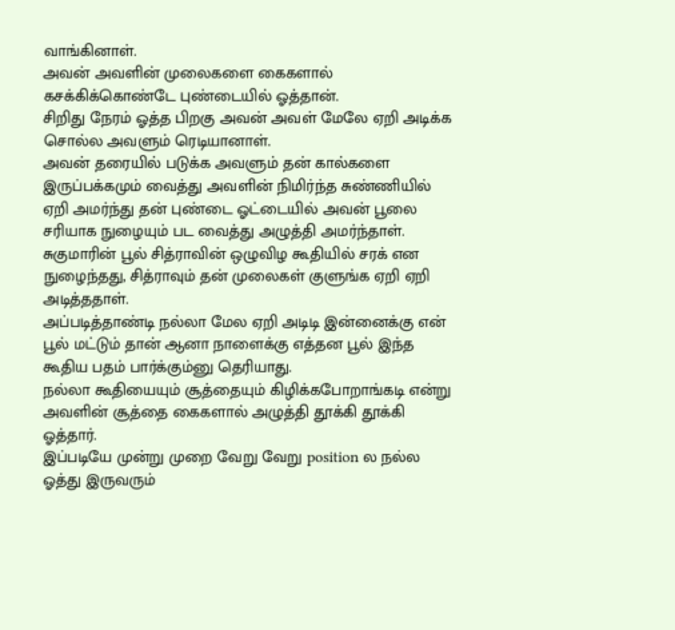வாங்கினாள்.
அவன் அவளின் முலைகளை கைகளால் கசக்கிக்கொண்டே புண்டையில் ஓத்தான்.
சிறிது நேரம் ஓத்த பிறகு அவன் அவள் மேலே ஏறி அடிக்க சொல்ல அவளும் ரெடியானாள்.
அவன் தரையில் படுக்க அவளும் தன் கால்களை இருப்பக்கமும் வைத்து அவளின் நிமிர்ந்த சுண்ணியில் ஏறி அமர்ந்து தன் புண்டை ஓட்டையில் அவன் பூலை சரியாக நுழையும் பட வைத்து அழுத்தி அமர்ந்தாள்.
சுகுமாரின் பூல் சித்ராவின் ஒழுவிழ கூதியில் சரக் என நுழைந்தது, சித்ராவும் தன் முலைகள் குளுங்க ஏறி ஏறி அடித்ததாள்.
அப்படித்தாண்டி நல்லா மேல ஏறி அடிடி இன்னைக்கு என் பூல் மட்டும் தான் ஆனா நாளைக்கு எத்தன பூல் இந்த கூதிய பதம் பார்க்கும்னு தெரியாது.
நல்லா கூதியையும் சூத்தையும் கிழிக்கபோறாங்கடி என்று அவளின் சூத்தை கைகளால் அழுத்தி தூக்கி தூக்கி ஓத்தார்.
இப்படியே முன்று முறை வேறு வேறு position ல நல்ல ஓத்து இருவரும்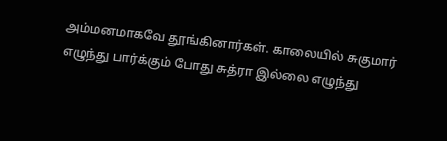அம்மனமாகவே தூங்கினார்கள். காலையில் சுகுமார் எழுந்து பார்க்கும் போது சுத்ரா இல்லை எழுந்து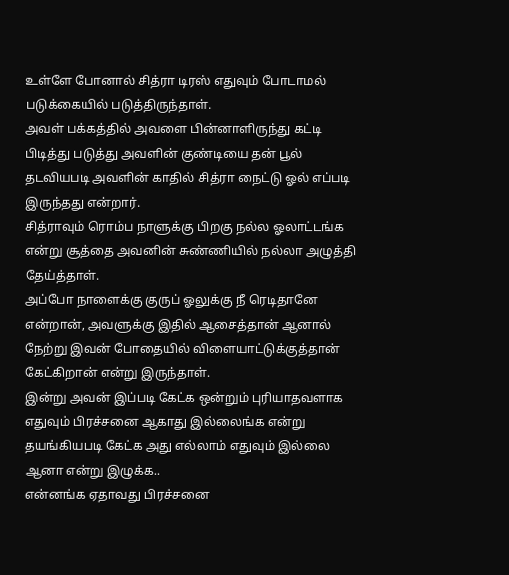உள்ளே போனால் சித்ரா டிரஸ் எதுவும் போடாமல் படுக்கையில் படுத்திருந்தாள்.
அவள் பக்கத்தில் அவளை பின்னாளிருந்து கட்டி பிடித்து படுத்து அவளின் குண்டியை தன் பூல் தடவியபடி அவளின் காதில் சித்ரா நைட்டு ஓல் எப்படி இருந்தது என்றார்.
சித்ராவும் ரொம்ப நாளுக்கு பிறகு நல்ல ஓலாட்டங்க என்று சூத்தை அவனின் சுண்ணியில் நல்லா அழுத்தி தேய்த்தாள்.
அப்போ நாளைக்கு குருப் ஓலுக்கு நீ ரெடிதானே என்றான், அவளுக்கு இதில் ஆசைத்தான் ஆனால் நேற்று இவன் போதையில் விளையாட்டுக்குத்தான் கேட்கிறான் என்று இருந்தாள்.
இன்று அவன் இப்படி கேட்க ஒன்றும் புரியாதவளாக எதுவும் பிரச்சனை ஆகாது இல்லைங்க என்று தயங்கியபடி கேட்க அது எல்லாம் எதுவும் இல்லை ஆனா என்று இழுக்க..
என்னங்க ஏதாவது பிரச்சனை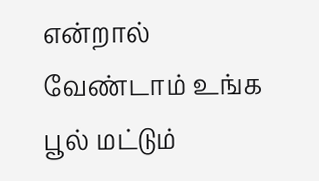என்றால் வேண்டாம் உங்க பூல் மட்டும்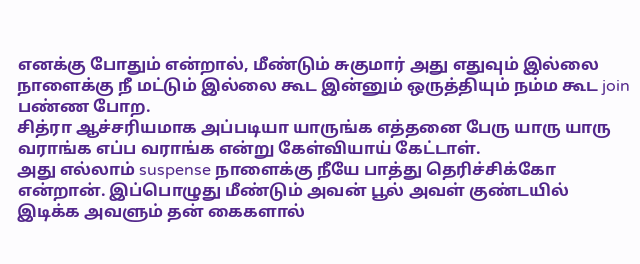எனக்கு போதும் என்றால், மீண்டும் சுகுமார் அது எதுவும் இல்லை நாளைக்கு நீ மட்டும் இல்லை கூட இன்னும் ஒருத்தியும் நம்ம கூட join பண்ண போற.
சித்ரா ஆச்சரியமாக அப்படியா யாருங்க எத்தனை பேரு யாரு யாரு வராங்க எப்ப வராங்க என்று கேள்வியாய் கேட்டாள்.
அது எல்லாம் suspense நாளைக்கு நீயே பாத்து தெரிச்சிக்கோ என்றான். இப்பொழுது மீண்டும் அவன் பூல் அவள் குண்டயில் இடிக்க அவளும் தன் கைகளால்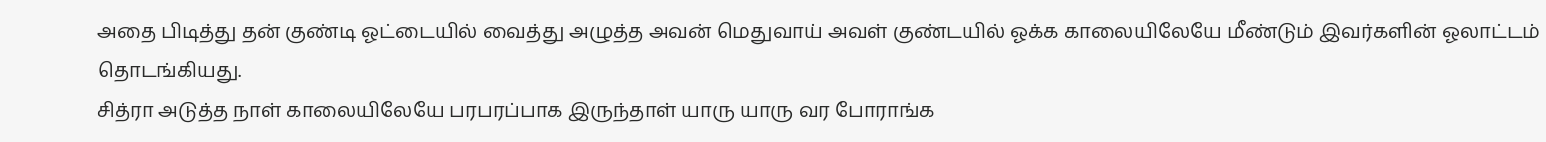அதை பிடித்து தன் குண்டி ஓட்டையில் வைத்து அழுத்த அவன் மெதுவாய் அவள் குண்டயில் ஓக்க காலையிலேயே மீண்டும் இவர்களின் ஓலாட்டம் தொடங்கியது.
சித்ரா அடுத்த நாள் காலையிலேயே பரபரப்பாக இருந்தாள் யாரு யாரு வர போராங்க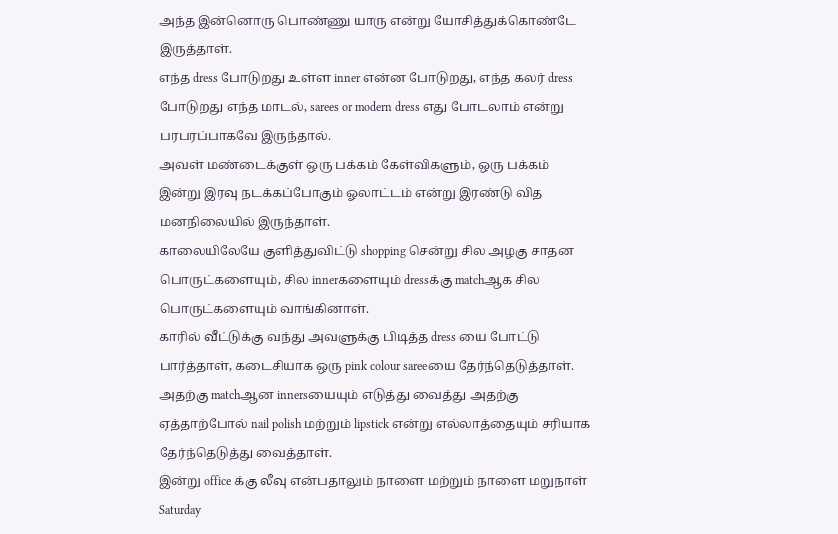அந்த இன்னொரு பொண்ணு யாரு என்று யோசித்துக்கொண்டே இருத்தாள்.
எந்த dress போடுறது உள்ள inner என்ன போடுறது, எந்த கலர் dress போடுறது எந்த மாடல், sarees or modern dress எது போடலாம் என்று பரபரப்பாகவே இருந்தால்.
அவள் மண்டைக்குள் ஒரு பக்கம் கேள்விகளும், ஒரு பக்கம் இன்று இரவு நடக்கப்போகும் ஓலாட்டம் என்று இரண்டு வித மனநிலையில் இருந்தாள்.
காலையிலேயே குளித்துவிட்டு shopping சென்று சில அழகு சாதன பொருட்களையும், சில innerகளையும் dressக்கு matchஆக சில பொருட்களையும் வாங்கினாள்.
காரில் வீட்டுக்கு வந்து அவளுக்கு பிடித்த dress யை போட்டு பார்த்தாள், கடைசியாக ஒரு pink colour sareeயை தேர்ந்தெடுத்தாள்.
அதற்கு matchஆன innersயையும் எடுத்து வைத்து அதற்கு ஏத்தாற்போல் nail polish மற்றும் lipstick என்று எல்லாத்தையும் சரியாக தேர்ந்தெடுத்து வைத்தாள்.
இன்று office க்கு லீவு என்பதாலும் நாளை மற்றும் நாளை மறுநாள் Saturday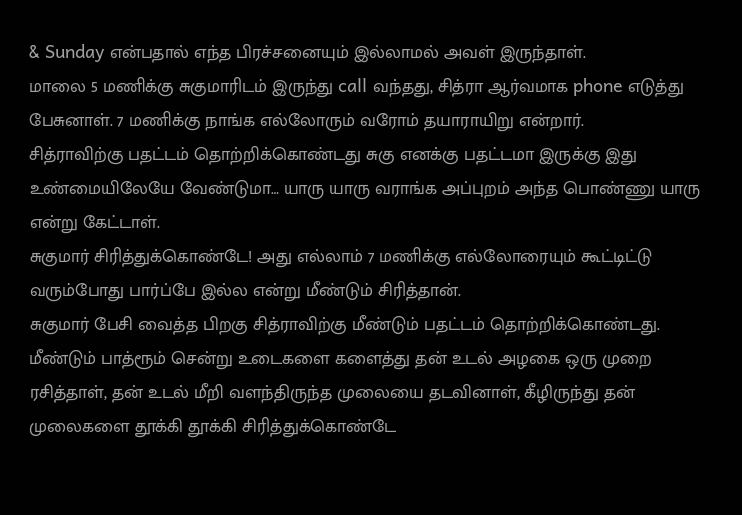& Sunday என்பதால் எந்த பிரச்சனையும் இல்லாமல் அவள் இருந்தாள்.
மாலை 5 மணிக்கு சுகுமாரிடம் இருந்து call வந்தது, சித்ரா ஆர்வமாக phone எடுத்து பேசுனாள். 7 மணிக்கு நாங்க எல்லோரும் வரோம் தயாராயிறு என்றார்.
சித்ராவிற்கு பதட்டம் தொற்றிக்கொண்டது சுகு எனக்கு பதட்டமா இருக்கு இது உண்மையிலேயே வேண்டுமா… யாரு யாரு வராங்க அப்புறம் அந்த பொண்ணு யாரு என்று கேட்டாள்.
சுகுமார் சிரித்துக்கொண்டே! அது எல்லாம் 7 மணிக்கு எல்லோரையும் கூட்டிட்டு வரும்போது பார்ப்பே இல்ல என்று மீண்டும் சிரித்தான்.
சுகுமார் பேசி வைத்த பிறகு சித்ராவிற்கு மீண்டும் பதட்டம் தொற்றிக்கொண்டது. மீண்டும் பாத்ரூம் சென்று உடைகளை களைத்து தன் உடல் அழகை ஒரு முறை ரசித்தாள், தன் உடல் மீறி வளந்திருந்த முலையை தடவினாள், கீழிருந்து தன் முலைகளை தூக்கி தூக்கி சிரித்துக்கொண்டே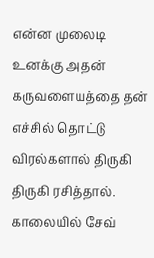என்ன முலைடி உனக்கு அதன் கருவளையத்தை தன் எச்சில் தொட்டு விரல்களால் திருகி திருகி ரசித்தால்.
காலையில் சேவ்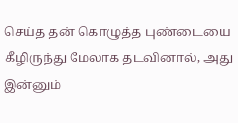செய்த தன் கொழுத்த புண்டையை கீழிருந்து மேலாக தடவினால், அது இன்னும்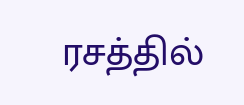ரசத்தில்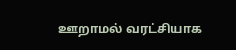ஊறாமல் வரட்சியாக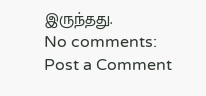இருந்தது.
No comments:
Post a Comment